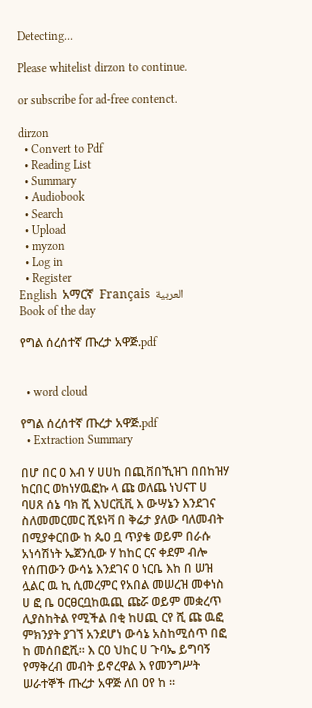Detecting...

Please whitelist dirzon to continue.

or subscribe for ad-free contenct.

dirzon
  • Convert to Pdf
  • Reading List
  • Summary
  • Audiobook
  • Search
  • Upload
  • myzon
  • Log in
  • Register
English  አማርኛ  Français  العربية
Book of the day

የግል ሰረሰተኛ ጡረታ አዋጅ.pdf


  • word cloud

የግል ሰረሰተኛ ጡረታ አዋጅ.pdf
  • Extraction Summary

በሆ በር ዐ እብ ሃ ሀሀከ በጪቨበኺዝገ በበከዝሃ ከርበር ወከነሃዉፎኩ ላ ጩ ወለጨ ነህናፐ ሀ ባሀጸ ሰኔ ባክ ሺ እህርቪቪ እ ውሣኔን እንደገና ስለመመርመር ሺዩነቫ በ ቅሬታ ያለው ባለመብት በሚያቀርበው ከ ጴዐ ቧ ጥያቄ ወይም በራሱ አነሳሽነት ኤጀንሲው ሃ ከከር ርና ቀደም ብሎ የሰጠውን ውሳኔ እንደገና ዐ ነርቤ እከ በ ሠዝ ሏልር ዉ ኪ ሲመረምር የአበል መሠረዝ መቀነስ ሀ ፎ ቤ ዐርፀርቧከዉጪ ጩሯ ወይም መቋረጥ ሊያስከትል የሚችል በቂ ከሀጪ ርየ ሺ ጩ ዉፎ ምክንያት ያገኘ አንደሆነ ውሳኔ አስከሚሰጥ በፎ ከ መሰበፎሺ። እ ርዐ ህከር ሀ ጉባኤ ይግባኝ የማቅረብ መብት ይኖረዋል እ የመንግሥት ሠራተኞች ጡረታ አዋጅ ለበ ዐየ ከ ።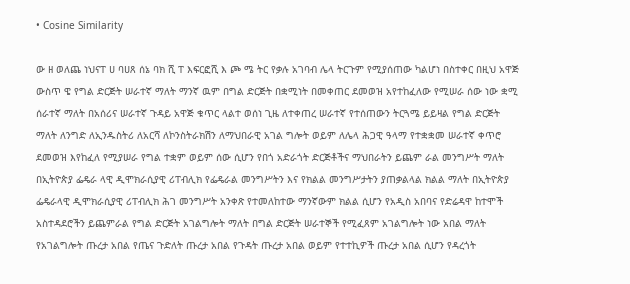• Cosine Similarity

ው ዘ ወለጨ ነህናፐ ሀ ባሀጸ ሰኔ ባክ ሺ ፐ እፍርፎሺ እ ጮ ሜ ትር የቃሉ አገባብ ሌላ ትርጉም የሚያሰጠው ካልሆነ በስተቀር በዚህ አዋጅ ውስጥ ዌ የግል ድርጅት ሠራተኛ ማለት ማንኛ ዉም በግል ድርጅት በቋሚነት በመቀጠር ደመወዝ አየተከፈለው የሚሠራ ሰው ነው ቋሚ ሰራተኛ ማለት በአሰሪና ሠራተኛ ጉዳይ አዋጅ ቁጥር ላልተ ወሰነ ጊዜ ለተቀጠረ ሠራተኛ የተሰጠውን ትርጓሜ ይይዛል የግል ድርጅት ማለት ለንግድ ለኢንዱስትሪ ለአርሻ ለኮንስትራክሽን ለማህበራዊ አገል ግሎት ወይም ለሌላ ሕጋዊ ዓላማ የተቋቋመ ሠራተኛ ቀጥሮ ደመወዝ እየከፈለ የሚያሠራ የግል ተቋም ወይም ሰው ሲሆን የበጎ አድራጎት ድርጅቶችና ማህበራትን ይጨም ራል መንግሥት ማለት በኢትዮጵያ ፌዴራ ላዊ ዲሞክራሲያዊ ሪፐብሊክ የፌዴራል መንግሥትን እና የክልል መንግሥታትን ያጠቃልላል ክልል ማለት በኢትዮጵያ ፌዴራላዊ ዲሞክራሲያዊ ሪፐብሊክ ሕገ መንግሥት አንቀጽ የተመለከተው ማንኛውም ክልል ሲሆን የአዲስ አበባና የድሬዳዋ ከተሞች አስተዳደሮችን ይጨምራል የግል ድርጅት አገልግሎት ማለት በግል ድርጅት ሠራተኞች የሚፈጸም አገልግሎት ነው አበል ማለት የአገልግሎት ጡረታ አበል የጤና ጉድለት ጡረታ አበል የጉዳት ጡረታ አበል ወይም የተተኪዎች ጡረታ አበል ሲሆን የዳረጎት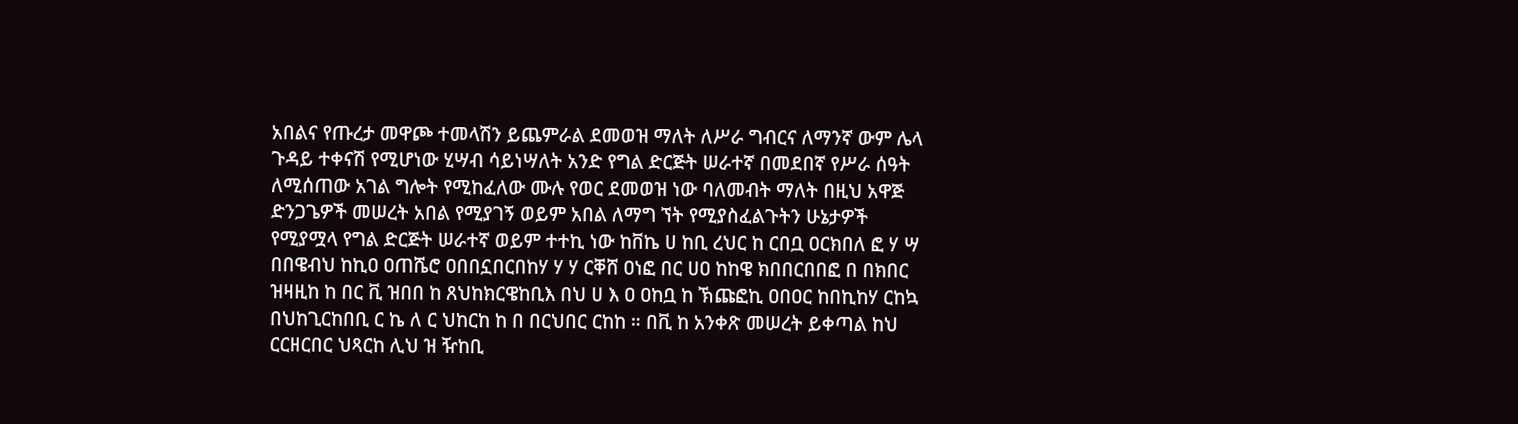አበልና የጡረታ መዋጮ ተመላሽን ይጨምራል ደመወዝ ማለት ለሥራ ግብርና ለማንኛ ውም ሌላ ጉዳይ ተቀናሽ የሚሆነው ሂሣብ ሳይነሣለት አንድ የግል ድርጅት ሠራተኛ በመደበኛ የሥራ ሰዓት ለሚሰጠው አገል ግሎት የሚከፈለው ሙሉ የወር ደመወዝ ነው ባለመብት ማለት በዚህ አዋጅ ድንጋጌዎች መሠረት አበል የሚያገኝ ወይም አበል ለማግ ኘት የሚያስፈልጉትን ሁኔታዎች የሚያሟላ የግል ድርጅት ሠራተኛ ወይም ተተኪ ነው ከቨኬ ሀ ከቢ ረህር ከ ርበቧ ዐርክበለ ፎ ሃ ሣ በበዌብህ ከኪዐ ዐጠሼሮ ዐበበኗበርበከሃ ሃ ሃ ርቐሸ ዐነፎ በር ሀዐ ከከዌ ክበበርበበፎ በ በክበር ዝዛዚከ ከ በር ቪ ዝበበ ከ ጸህከክርዌከቢእ በህ ሀ እ ዐ ዐከቧ ከ ኽጩፎኪ ዐበዐር ከበኪከሃ ርከኳ በህከጊርከበቢ ር ኬ ለ ር ህከርከ ከ በ በርህበር ርከከ ። በቪ ከ አንቀጽ መሠረት ይቀጣል ከህ ርርዘርበር ህጻርከ ሊህ ዝ ዥከቢ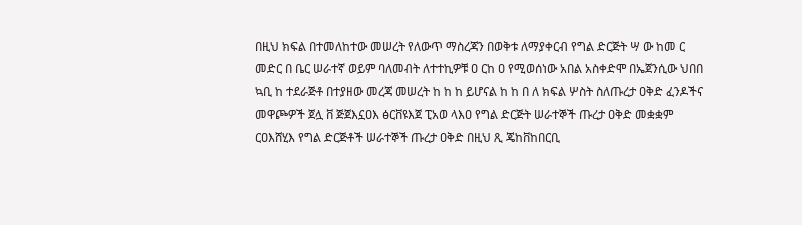በዚህ ክፍል በተመለከተው መሠረት የለውጥ ማስረጃን በወቅቱ ለማያቀርብ የግል ድርጅት ሣ ው ከመ ር መድር በ ቤር ሠራተኛ ወይም ባለመብት ለተተኪዎቹ ዐ ርከ ዐ የሚወሰነው አበል አስቀድሞ በኤጀንሲው ህበበ ኳቢ ከ ተደራጅቶ በተያዘው መረጃ መሠረት ከ ከ ከ ይሆናል ከ ከ በ ለ ክፍል ሦስት ስለጡረታ ዐቅድ ፈንዶችና መዋጮዎች ጀሏ ቨ ጅጀእኗዐእ ፅርቨዩእጀ ፒአወ ላእዐ የግል ድርጅት ሠራተኞች ጡረታ ዐቅድ መቋቋም ርዐእሸሂእ የግል ድርጅቶች ሠራተኞች ጡረታ ዐቅድ በዚህ ጺ ጄከቨከበርቢ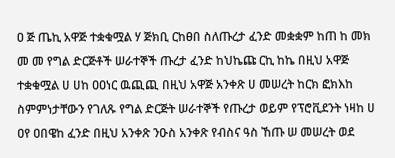ዐ ጅ ጤኪ አዋጅ ተቋቁሟል ሃ ጅክቢ ርከፀበ ስለጡረታ ፈንድ መቋቋም ከጠ ከ መክ መ መ የግል ድርጅቶች ሠራተኞች ጡረታ ፈንድ ከህኬጩ ርኪ ከኬ በዚህ አዋጅ ተቋቁሟል ሀ ሀከ ዐዐነር ዉጪጪ በዚህ አዋጅ አንቀጽ ሀ መሠረት ከርክ ፎክእከ ስምምነታቸውን የገለጹ የግል ድርጅት ሠራተኞች የጡረታ ወይም የፕሮቪደንት ነዛከ ሀ ዐየ ዐበዌከ ፈንድ በዚህ አንቀጽ ንዑስ አንቀጽ የብስና ዓስ ኸጡ ሠ መሠረት ወደ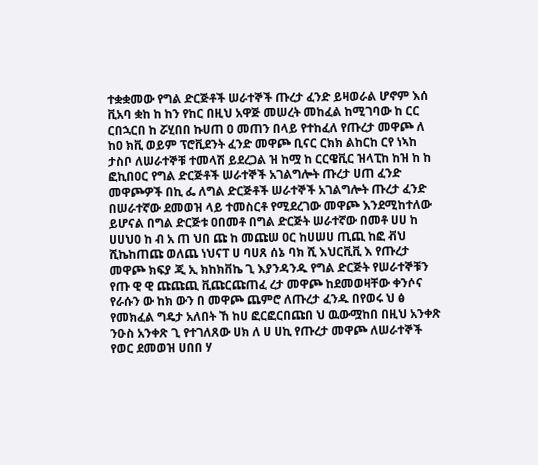ተቋቋመው የግል ድርጅቶች ሠራተኞች ጡረታ ፈንድ ይዛወራል ሆኖም እሰ ቪአባ ቋከ ከ ከን የከር በዚህ አዋጅ መሠረት መከፈል ከሚገባው ከ ርር ርበኋርበ ከ ሯሂበበ ኩሀጠ ዐ መጠን በላይ የተከፈለ የጡረታ መዋጮ ለ ከዐ ክቪ ወይም ፕሮቪደንት ፈንድ መዋጮ ቢናር ርክክ ልከርከ ርየ ነኣከ ታስቦ ለሠራተኞቹ ተመላሽ ይደረጋል ዝ ከሟ ከ ርርዌቪር ዝላፒከ ከዝ ከ ከ ፎኪበዐር የግል ድርጅቶች ሠራተኞች አገልግሎት ጡረታ ሀጠ ፈንድ መዋጮዎች በኪ ፌ ለግል ድርጅቶች ሠራተኞች አገልግሎት ጡረታ ፈንድ በሠራተኛው ደመወዝ ላይ ተመስርቶ የሚደረገው መዋጮ እንደሚከተለው ይሆናል በግል ድርጅቱ ዐበመቶ በግል ድርጅት ሠራተኛው በመቶ ሀሀ ከ ሀሀህዐ ከ ብ አ ጠ ህበ ጩ ከ መጩሠ ዐር ከሀሠሀ ጢጪ ከፎ ቭህ ሺኬከጠጩ ወለጨ ነህናፐ ሀ ባሀጸ ሰኔ ባክ ሺ እህርቪቪ እ የጡረታ መዋጮ ክፍያ ጂ ኢ ክከክቨኬ ጊ እያንዳንዱ የግል ድርጅት የሠራተኞቹን የጡ ዊ ዊ ጩጩጪ ቪጩርጩጠፈ ረታ መዋጮ ከደመወዛቸው ቀንሶና የራሱን ው ከክ ውን በ መዋጮ ጨምሮ ለጡረታ ፈንዱ በየወሩ ህ ፅ የመክፈል ግዴታ አለበት ኸ ከሀ ፎርፎርበጩበ ህ ዉውሟከበ በዚህ አንቀጽ ንዑስ አንቀጽ ጊ የተገለጸው ሀክ ለ ሀ ሀኪ የጡረታ መዋጮ ለሠራተኞች የወር ደመወዝ ሀበበ ሃ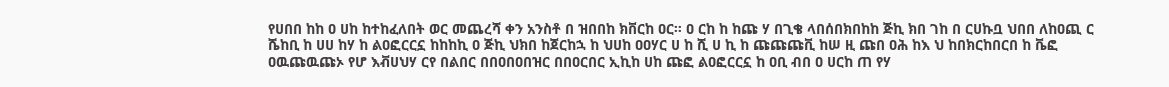የሀበበ ከከ ዐ ሀከ ከተከፈለበት ወር መጨረሻ ቀን አንስቶ በ ዝበበከ ክቨርከ ዐር። ዐ ርከ ከ ከጩ ሃ በጊቄ ላበሰበክበከከ ጅኪ ክበ ገከ በ ርሀኩቧ ህበበ ለከዐጪ ር ሼከቢ ከ ሀሀ ከሃ ከ ልዐፎርርኗ ከከከኪ ዐ ጅኪ ህክበ ከጀርከኋ ከ ህሀከ ዐዐሃር ሀ ከ ሺ ሀ ኪ ከ ጩጩጩቪ ከሠ ዚ ጩበ ዐሕ ከእ ህ ከበክርከበርበ ከ ቬፎ ዐዉጩዉጩኦ የሆ እቭሀህሃ ርየ በልበር በበዐበዐበዝር በበዐርበር ኢኪከ ሀከ ጩፎ ልዐፎርርኗ ከ ዐቢ ብበ ዐ ሀርከ ጠ የሃ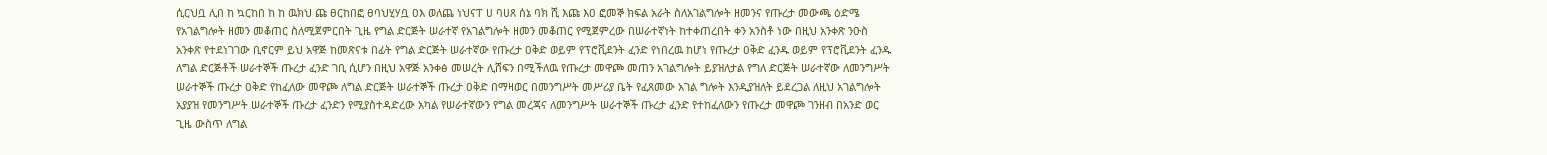ሲርህቧ ሊበ ከ ኳርከበ ከ ከ ዉክህ ጩ ፀርከበፎ ፀባህሂሃቧ ዐእ ወለጨ ነህናፐ ሀ ባሀጸ ሰኔ ባክ ሺ እጩ እዐ ፎመኞ ክፍል አራት ስለአገልግሎት ዘመንና የጡረታ መውጫ ዕድሜ የአገልግሎት ዘመን መቆጠር ስለሚጀምርበት ጊዜ የግል ድርጅት ሠራተኛ የአገልግሎት ዘመን መቆጠር የሚጀምረው በሠራተኛነት ከተቀጠረበት ቀን አንስቶ ነው በዚህ አንቀጽ ንዑስ አንቀጽ የተደነገገው ቢኖርም ይህ አዋጅ ከመጽናቱ በፊት የግል ድርጅት ሠራተኛው የጡረታ ዐቅድ ወይም የፕሮቪደንት ፈንድ የነበረዉ ከሆነ የጡረታ ዐቅድ ፈንዱ ወይም የፕሮቪደንት ፈንዱ ለግል ድርጅቶች ሠራተኞች ጡረታ ፈንድ ገቢ ሲሆን በዚህ አዋጅ አንቀፅ መሠረት ሊሸፍን በሚችለዉ የጡረታ መዋጮ መጠን አገልግሎት ይያዝለታል የግለ ድርጅት ሠራተኛው ለመንግሥት ሠራተኞች ጡረታ ዐቅድ የከፈለው መዋጮ ለግል ድርጅት ሠራተኞች ጡረታ ዐቅድ በማዛወር በመንግሥት መሥሪያ ቤት የፈጸመው አገል ግሎት እንዲያዝለት ይደረጋል ለዚህ አገልግሎት አያያዝ የመንግሥት ሠራተኞች ጡረታ ፈንድን የሚያስተዳድረው አካል የሠራተኛውን የግል መረጃና ለመንግሥት ሠራተኞች ጡረታ ፈንድ የተከፈለውን የጡረታ መዋጮ ገንዘብ በአንድ ወር ጊዜ ውስጥ ለግል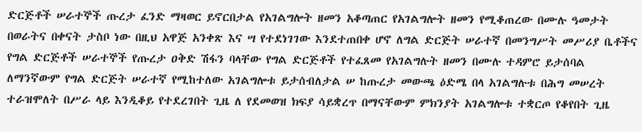ድርጅቶች ሠራተኞች ጡረታ ፈንድ ማዛወር ይኖርበታል የአገልግሎት ዘመን አቆጣጠር የአገልግሎት ዘመን የሚቆጠረው በሙሉ ዓመታት በወራትና በቀናት ታስቦ ነው በዚህ አዋጅ አንቀጽ እና ሣ የተደነገገው እንደተጠበቀ ሆኖ ለግል ድርጅት ሠራተኛ በመንግሥት መሥሪያ ቤቶችና የግል ድርጅቶች ሠራተኞች የጡረታ ዐቅድ ሽፋን ባላቸው የግል ድርጅቶች የተፈጸመ የአገልግሉት ዘመን በሙሉ ተዳምሮ ይታሰባል ለማንኛውም የግል ድርጅት ሠራተኛ የሚከተለው አገልግሎቱ ይታሰብለታል ሠ ከጡረታ መውጫ ዕድሜ በላ አገልግሉቱ በሕግ መሠረት ተራዝሞለት በሥራ ላይ እንዲቆይ የተደረገበት ጊዜ ለ የደመወዝ ክፍያ ሳይቋረጥ በማናቸውም ምክንያት አገልግሎቱ ተቋርጦ የቆየበት ጊዜ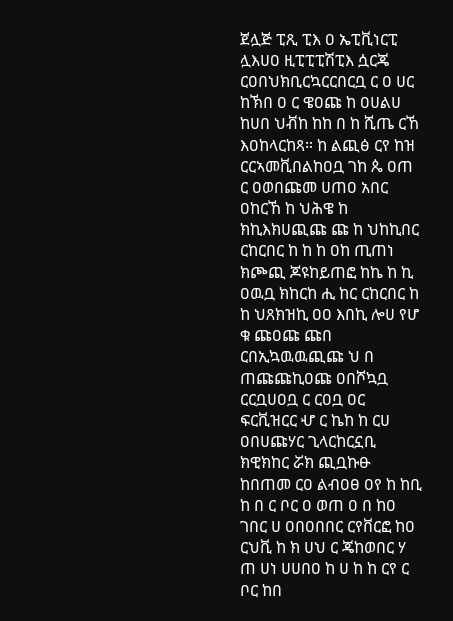ጀሏጅ ፒጺ ፒእ ዐ ኤፒቪነርፒ ሏእሀዐ ዚፒፒፒሽፒእ ሷርጄ ርዐበህክቢርኳርርበርቧ ር ዐ ሀር ከኽበ ዐ ር ዌዐጩ ከ ዐሀልሀ ከሀበ ህቭከ ከከ በ ከ ሺጤ ርኸ እዐከላርከጻ። ከ ልጪፅ ርየ ከዝ ርርኣመቪበልከዐቧ ገከ ጴ ዐጠ ር ዐወበጩመ ሀጠዐ አበር ዐከርኸ ከ ህሕዌ ከ ክኪእክሀጪጩ ጩ ከ ህከኪበር ርከርበር ከ ከ ከ ዐከ ጢጠነ ክጮጪ ጆዩከይጠፎ ከኬ ከ ኪ ዐዉቧ ክከርከ ሒ ከር ርከርበር ከ ከ ህጸክዝኪ ዐዐ እበኪ ሎሀ የሆ ቁ ጩዐጩ ጩበ ርበኢኳዉዉጪጩ ህ በ ጠጩጩኪዐጩ ዐበሾኳቧ ርርቧሀዐቧ ር ርዐቧ ዐር ፍርቪዝርር ሇ ር ኬከ ከ ርሀ ዐበሀጩሃር ጊላርከርኗቢ ክዊክከር ሯክ ጪቧኩፁ ከበጠመ ርዐ ልብዐፀ ዐየ ከ ከቢ ከ በ ር ቦር ዐ ወጠ ዐ በ ከዐ ገበር ሀ ዐበዐበበር ርየቨርፎ ከዐ ርህቪ ከ ክ ሀህ ር ጄከወበር ሃ ጠ ሀነ ሀሀበዐ ከ ሀ ከ ከ ርየ ር ቦር ከበ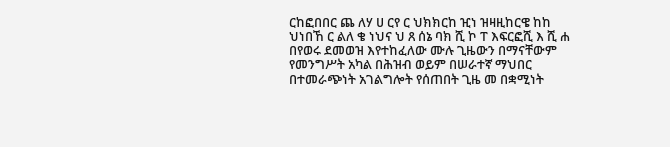ርከፎበበር ጨ ለሃ ሀ ርየ ር ህክክርከ ዢነ ዝዛዚከርዌ ከከ ህነበኸ ር ልለ ቄ ነህና ህ ጸ ሰኔ ባክ ሺ ኮ ፐ እፍርፎሺ እ ሺ ሐ በየወሩ ደመወዝ እየተከፈለው ሙሉ ጊዜውን በማናቸውም የመንግሥት አካል በሕዝብ ወይም በሠራተኛ ማህበር በተመራጭነት አገልግሎት የሰጠበት ጊዜ መ በቋሚነት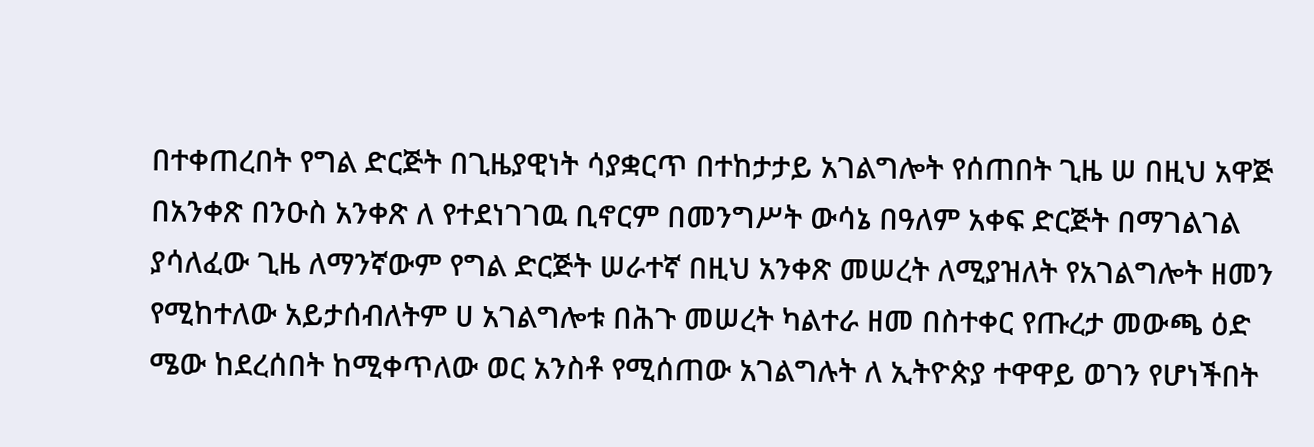በተቀጠረበት የግል ድርጅት በጊዜያዊነት ሳያቋርጥ በተከታታይ አገልግሎት የሰጠበት ጊዜ ሠ በዚህ አዋጅ በአንቀጽ በንዑስ አንቀጽ ለ የተደነገገዉ ቢኖርም በመንግሥት ውሳኔ በዓለም አቀፍ ድርጅት በማገልገል ያሳለፈው ጊዜ ለማንኛውም የግል ድርጅት ሠራተኛ በዚህ አንቀጽ መሠረት ለሚያዝለት የአገልግሎት ዘመን የሚከተለው አይታሰብለትም ሀ አገልግሎቱ በሕጉ መሠረት ካልተራ ዘመ በስተቀር የጡረታ መውጫ ዕድ ሜው ከደረሰበት ከሚቀጥለው ወር አንስቶ የሚሰጠው አገልግሉት ለ ኢትዮጵያ ተዋዋይ ወገን የሆነችበት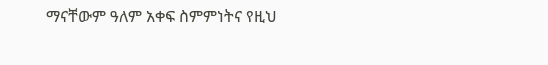ማናቸውም ዓለም አቀፍ ስምምነትና የዚህ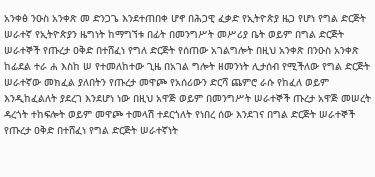አንቀፅ ንዑስ አንቀጽ መ ድንጋጌ እንደተጠበቀ ሆኖ በሕጋዊ ፈቃድ የኢትዮጵያ ዜጋ የሆነ የግል ድርጅት ሠራተኛ የኢትዮጵያን ዜግነት ከማግኘቱ በፊት በመንግሥት መሥሪያ ቤት ወይም በግል ድርጅት ሠራተኞች የጡረታ ዐቅድ በተሸፈነ የግለ ድርጅት የሰጠው አገልግሎት በዚህ አንቀጽ በንዑስ አንቀጽ ከፊደል ተራ ሐ እስከ ሠ የተመለከተው ጊዜ በአገል ግሎት ዘመንነት ሊታሰብ የሚችለው የግል ድርጅት ሠራተኛው መክፈል ያለበትን የጡረታ መዋጮ የአሰሪውን ድርሻ ጨምሮ ራሱ የከፈለ ወይም እንዲከፈልለት ያደረገ እንደሆነ ነው በዚህ አዋጅ ወይም በመንግሥት ሠራተኞች ጡረታ አዋጅ መሠረት ዳረጎት ተከፍሎት ወይም መዋጮ ተመላሽ ተደርጎለት የነበረ ሰው እንደገና በግል ድርጅት ሠራተኞች የጡረታ ዐቅድ በተሸፈነ የግል ድርጅት ሠራተኛነት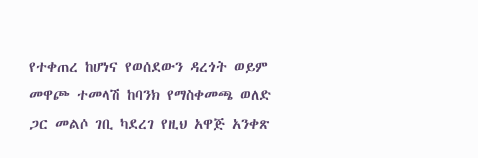የተቀጠረ ከሆነና የወሰደውን ዳረጎት ወይም መዋጮ ተመላሽ ከባንክ የማስቀመጫ ወለድ ጋር መልሶ ገቢ ካደረገ የዚህ አዋጅ አንቀጽ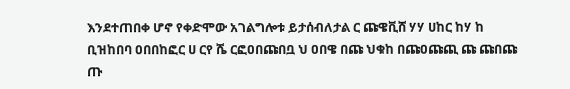እንደተጠበቀ ሆኖ የቀድሞው አገልግሎቱ ይታሰብለታል ር ጩዌቪሸ ሃሃ ሀከር ከሃ ከ ቢዝከበባ ዐበበከፎር ሀ ርየ ሼ ርፎዐበጩበቧ ህ ዐበዌ በጩ ህቁከ በጩዐጩጪ ጩ ጩበጩ ጡ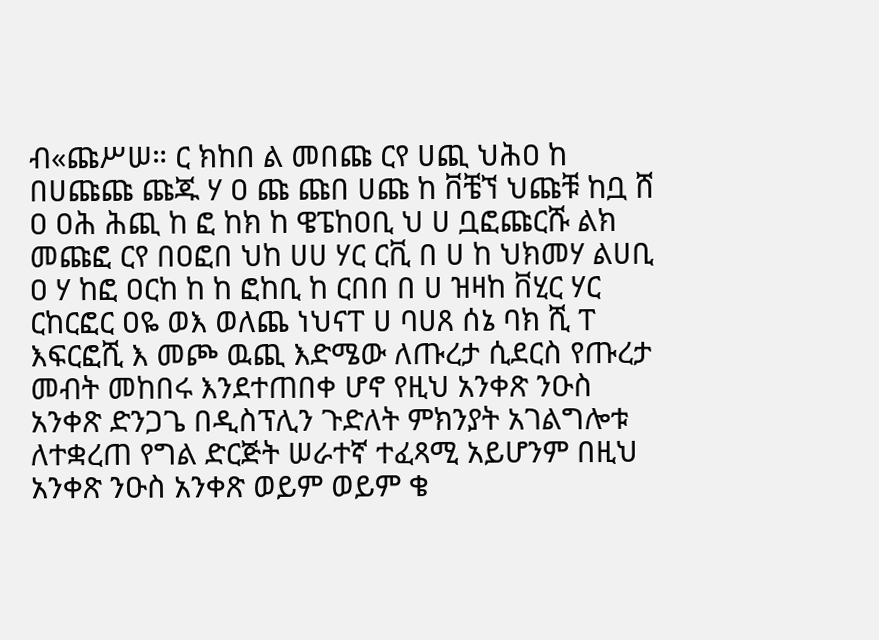ብ«ጩሥሠ። ር ክከበ ል መበጩ ርየ ሀጪ ህሕዐ ከ በሀጩጩ ጩጁ ሃ ዐ ጩ ጩበ ሀጩ ከ ቨቼኘ ህጩቹ ከቧ ሸ ዐ ዐሕ ሕጪ ከ ፎ ከክ ከ ዌፔከዐቢ ህ ሀ ቧፎጩርሹ ልክ መጩፎ ርየ በዐፎበ ህከ ሀሀ ሃር ርቪ በ ሀ ከ ህክመሃ ልሀቢ ዐ ሃ ከፎ ዐርከ ከ ከ ፎከቢ ከ ርበበ በ ሀ ዝዛከ ቨሂር ሃር ርከርፎር ዐዬ ወእ ወለጨ ነህናፐ ሀ ባሀጸ ሰኔ ባክ ሺ ፐ እፍርፎሺ እ መጮ ዉጪ እድሜው ለጡረታ ሲደርስ የጡረታ መብት መከበሩ እንደተጠበቀ ሆኖ የዚህ አንቀጽ ንዑስ አንቀጽ ድንጋጌ በዲስፕሊን ጉድለት ምክንያት አገልግሎቱ ለተቋረጠ የግል ድርጅት ሠራተኛ ተፈጻሚ አይሆንም በዚህ አንቀጽ ንዑስ አንቀጽ ወይም ወይም ቄ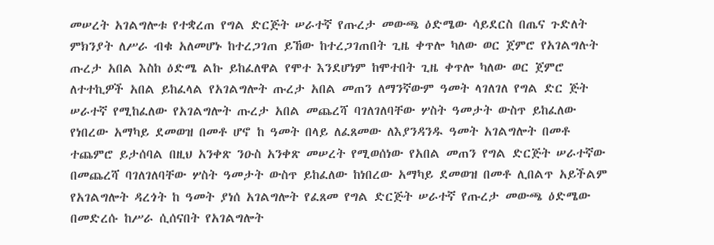መሠረት አገልግሎቱ የተቋረጠ የግል ድርጅት ሠራተኛ የጡረታ መውጫ ዕድሜው ሳይደርስ በጤና ጉድለት ምክንያት ለሥራ ብቁ አለመሆኑ ከተረጋገጠ ይኸው ከተረጋገጠበት ጊዜ ቀጥሎ ካለው ወር ጀምሮ የአገልግሉት ጡረታ አበል እስከ ዕድሜ ልኩ ይከፈለዋል የሞተ እንደሆነም ከሞተበት ጊዜ ቀጥሎ ካለው ወር ጀምሮ ለተተኪዎች አበል ይከፈላል የአገልግሎት ጡረታ አበል መጠን ለማንኛውም ዓመት ላገለገለ የግል ድር ጅት ሠራተኛ የሚከፈለው የአገልግሎት ጡረታ አበል መጨረሻ ባገለገለባቸው ሦስት ዓመታት ውስጥ ይከፈለው የነበረው አማካይ ደመወዝ በመቶ ሆኖ ከ ዓመት በላይ ለፈጸመው ለእያንዳንዱ ዓመት አገልግሎት በመቶ ተጨምሮ ይታሰባል በዚህ አንቀጽ ንዑስ አንቀጽ መሠረት የሚወሰነው የአበል መጠን የግል ድርጅት ሠራተኛው በመጨረሻ ባገለገለባቸው ሦስት ዓመታት ውስጥ ይከፈለው ከነበረው አማካይ ደመወዝ በመቶ ሊበልጥ አይችልም የአገልግሎት ዳረጎት ከ ዓመት ያነሰ አገልግሎት የፈጸመ የግል ድርጅት ሠራተኛ የጡረታ መውጫ ዕድሜው በመድረሱ ከሥራ ሲሰናበት የአገልግሎት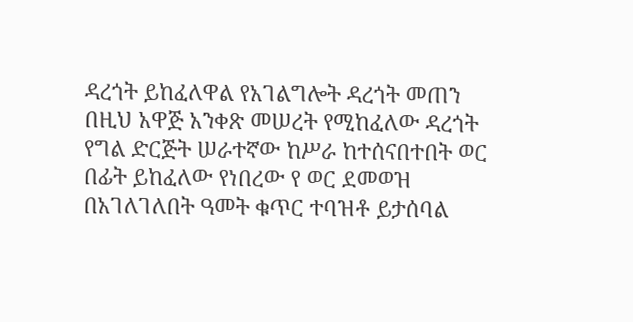ዳረጎት ይከፈለዋል የአገልግሎት ዳረጎት መጠን በዚህ አዋጅ አንቀጽ መሠረት የሚከፈለው ዳረጎት የግል ድርጅት ሠራተኛው ከሥራ ከተሰናበተበት ወር በፊት ይከፈለው የነበረው የ ወር ደመወዝ በአገለገለበት ዓመት ቁጥር ተባዝቶ ይታሰባል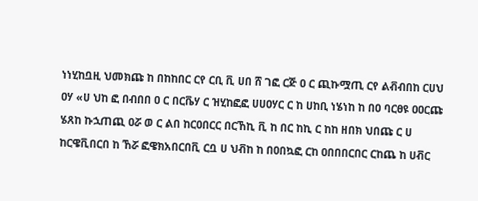ነነሂከቧዚ ህመክጩ ከ በከከበር ርየ ርቢ ቪ ሀበ ሸ ገፎ ርጅ ዐ ር ጪኩሟጢ ርየ ልቭብበከ ርሀህ ዐሃ «ሀ ህከ ፎ በብበበ ዐ ር በርቬሃ ር ዝሂከፎፎ ሀሀዐሃር ር ከ ሀከቢ ነሄነከ ከ በዐ ባርፀዩ ዐዐርጩ ሄጸከ ኩኋጠጪ ዐሯ ወ ር ልበ ከርዐበርር በርኸኪ ቪ ከ በር ከኪ ር ከከ ዘበክ ህበጩ ር ሀ ከርዌቪበርበ ከ ኸሯ ፎዌክአበርበቪ ርቧ ሀ ህቭከ ከ በዐበኳፎ ርከ ዐበበበርበር ርከጨ ከ ሀቭር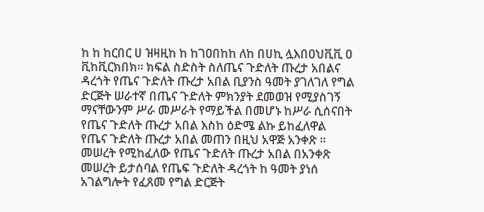ከ ከ ከርበር ሀ ዝዛዚከ ከ ከገዐበከከ ለከ በሀኪ ሏእበዐህቪቪ ዐ ቪከቪርክበክ። ክፍል ስድስት ስለጤና ጉድለት ጡረታ አበልና ዳረጎት የጤና ጉድለት ጡረታ አበል ቢያንስ ዓመት ያገለገለ የግል ድርጅት ሠራተኛ በጤና ጉድለት ምክንያት ደመወዝ የሚያስገኝ ማናቸውንም ሥራ መሥራት የማይችል በመሆኑ ከሥራ ሲሰናበት የጤና ጉድለት ጡረታ አበል እስከ ዕድሜ ልኩ ይከፈለዋል የጤና ጉድለት ጡረታ አበል መጠን በዚህ አዋጅ አንቀጽ ። መሠረት የሚከፈለው የጤና ጉድለት ጡረታ አበል በአንቀጽ መሠረት ይታሰባል የጤፍ ጉድለት ዳረጎት ከ ዓመት ያነሰ አገልግሎት የፈጸመ የግል ድርጅት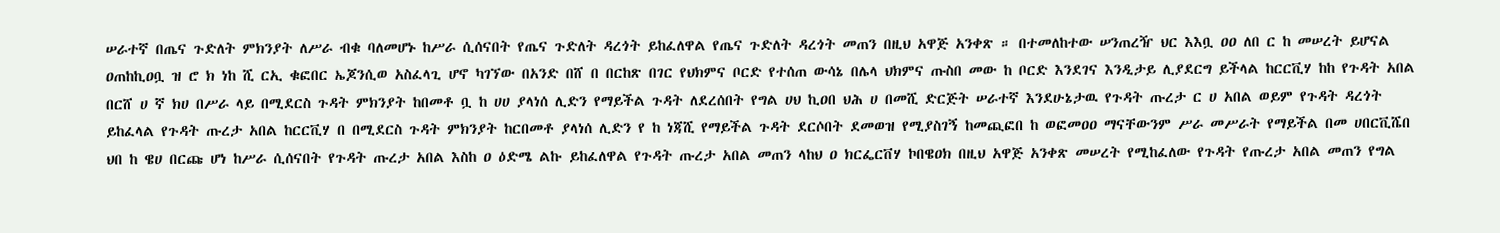ሠራተኛ በጤና ጉድለት ምክንያት ለሥራ ብቁ ባለመሆኑ ከሥራ ሲሰናበት የጤና ጉድለት ዳረጎት ይከፈለዋል የጤና ጉድለት ዳረጎት መጠን በዚህ አዋጅ አንቀጽ ። በተመለከተው ሠንጠረዥ ህር እእቧ ዐዐ ለበ ር ከ መሠረት ይሆናል ዐጠከኪዐቧ ዝ ሮ ክ ነከ ሺ ርኢ ቁፎበር ኤጆንሲወ አስፈላጊ ሆኖ ካገኘው በአንድ በሸ በ በርከጽ በገር የህክምና ቦርድ የተሰጠ ውሳኔ በሌላ ህክምና ጡስበ መው ከ ቦርድ እንደገና እንዲታይ ሊያደርግ ይችላል ከርርቪሃ ከከ የጉዳት አበል በርሸ ሀ ኛ ክሀ በሥራ ላይ በሚደርስ ጉዳት ምክንያት ከበመቶ ቧ ከ ሀሀ ያላነሰ ሊድን የማይችል ጉዳት ለደረሰበት የግል ሀህ ኪዐበ ህሕ ሀ በመሺ ድርጅት ሠራተኛ እንደሁኔታዉ የጉዳት ጡረታ ር ሀ አበል ወይም የጉዳት ዳረጎት ይከፈላል የጉዳት ጡረታ አበል ከርርቪሃ በ በሚደርስ ጉዳት ምክንያት ከርበመቶ ያላነሰ ሊድን የ ከ ነጃሺ የማይችል ጉዳት ደርሶበት ደመወዝ የሚያስገኝ ከመጪፎበ ከ ወፎመዐዐ ማናቸውንም ሥራ መሥራት የማይችል በመ ሀበርቪሼበ ህበ ከ ዌሀ በርጩ ሆነ ከሥራ ሲሰናበት የጉዳት ጡረታ አበል እስከ ዐ ዕድሜ ልኩ ይከፈለዋል የጉዳት ጡረታ አበል መጠን ላከህ ዐ ክርፌርቨሃ ኮበዌዐክ በዚህ አዋጅ አንቀጽ መሠረት የሚከፈለው የጉዳት የጡረታ አበል መጠን የግል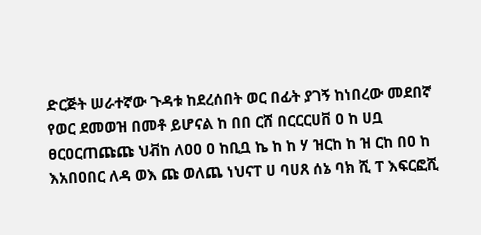ድርጅት ሠራተኛው ጉዳቱ ከደረሰበት ወር በፊት ያገኝ ከነበረው መደበኛ የወር ደመወዝ በመቶ ይሆናል ከ በበ ርሸ በርርርሀቨ ዐ ከ ሀቧ ፀርዐርጠጩጩ ህቭከ ለዐዐ ዐ ከቢቧ ኬ ከ ከ ሃ ዝርከ ከ ዝ ርከ በዐ ከ እአበዐበር ለዳ ወእ ጩ ወለጨ ነህናፐ ሀ ባሀጸ ሰኔ ባክ ሺ ፐ እፍርፎሺ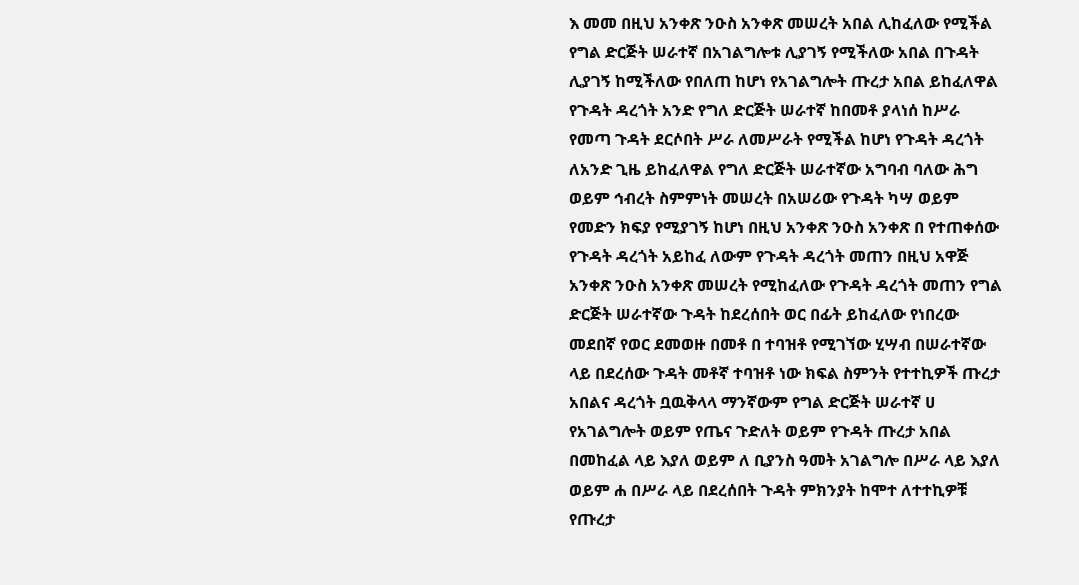እ መመ በዚህ አንቀጽ ንዑስ አንቀጽ መሠረት አበል ሊከፈለው የሚችል የግል ድርጅት ሠራተኛ በአገልግሎቱ ሊያገኝ የሚችለው አበል በጉዳት ሊያገኝ ከሚችለው የበለጠ ከሆነ የአገልግሎት ጡረታ አበል ይከፈለዋል የጉዳት ዳረጎት አንድ የግለ ድርጅት ሠራተኛ ከበመቶ ያላነሰ ከሥራ የመጣ ጉዳት ደርሶበት ሥራ ለመሥራት የሚችል ከሆነ የጉዳት ዳረጎት ለአንድ ጊዜ ይከፈለዋል የግለ ድርጅት ሠራተኛው አግባብ ባለው ሕግ ወይም ኅብረት ስምምነት መሠረት በአሠሪው የጉዳት ካሣ ወይም የመድን ክፍያ የሚያገኝ ከሆነ በዚህ አንቀጽ ንዑስ አንቀጽ በ የተጠቀሰው የጉዳት ዳረጎት አይከፈ ለውም የጉዳት ዳረጎት መጠን በዚህ አዋጅ አንቀጽ ንዑስ አንቀጽ መሠረት የሚከፈለው የጉዳት ዳረጎት መጠን የግል ድርጅት ሠራተኛው ጉዳት ከደረሰበት ወር በፊት ይከፈለው የነበረው መደበኛ የወር ደመወዙ በመቶ በ ተባዝቶ የሚገኘው ሂሣብ በሠራተኛው ላይ በደረሰው ጉዳት መቶኛ ተባዝቶ ነው ክፍል ስምንት የተተኪዎች ጡረታ አበልና ዳረጎት ቧዉቅላላ ማንኛውም የግል ድርጅት ሠራተኛ ሀ የአገልግሎት ወይም የጤና ጉድለት ወይም የጉዳት ጡረታ አበል በመከፈል ላይ እያለ ወይም ለ ቢያንስ ዓመት አገልግሎ በሥራ ላይ እያለ ወይም ሐ በሥራ ላይ በደረሰበት ጉዳት ምክንያት ከሞተ ለተተኪዎቹ የጡረታ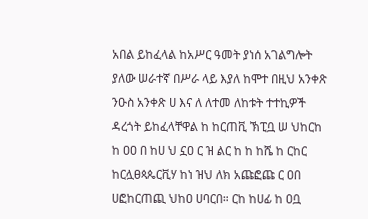አበል ይከፈላል ከአሥር ዓመት ያነሰ አገልግሎት ያለው ሠራተኛ በሥራ ላይ እያለ ከሞተ በዚህ አንቀጽ ንዑስ አንቀጽ ሀ እና ለ ለተመ ለከቱት ተተኪዎች ዳረጎት ይከፈላቸዋል ከ ከርጠቪ ኽፒቧ ሠ ህከርከ ከ ዐዐ በ ከሀ ህ ኗዐ ር ዝ ልር ከ ከ ከሼ ከ ርከር ከርሏፀጳጴርቪሃ ከነ ዝህ ለክ አጩፎጩ ር ዐበ ሀፎከርጠጪ ህከዐ ሀባርበ። ርከ ከሀፊ ከ ዐቧ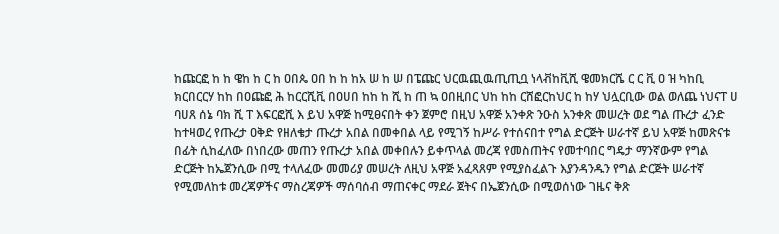ከጩርፎ ከ ከ ዌከ ከ ር ከ ዐበጴ ዐበ ከ ከ ከአ ሠ ከ ሠ በፔጩር ህርዉጪዉጢጢቧ ነላቭከቪሺ ዌመክርሼ ር ር ቪ ዐ ዝ ካከቢ ክርበርርሃ ከከ በዐጩፎ ሕ ከርርሺቪ በዐሀበ ከከ ከ ሺ ከ ጠ ኳ ዐበዚበር ህከ ከከ ርሸፎርከህር ከ ከሃ ህሏርቢው ወል ወለጨ ነህናፐ ሀ ባሀጸ ሰኔ ባክ ሺ ፐ እፍርፎሺ እ ይህ አዋጅ ከሚፀናበት ቀን ጀምሮ በዚህ አዋጅ አንቀጽ ንዑስ አንቀጽ መሠረት ወደ ግል ጡረታ ፈንድ ከተዛወረ የጡረታ ዐቅድ የዘለቄታ ጡረታ አበል በመቀበል ላይ የሚገኝ ከሥራ የተሰናበተ የግል ድርጅት ሠራተኛ ይህ አዋጅ ከመጽናቱ በፊት ሲከፈለው በነበረው መጠን የጡረታ አበል መቀበሉን ይቀጥላል መረጃ የመስጠትና የመተባበር ግዴታ ማንኛውም የግል ድርጅት ከኤጀንሲው በሚ ተላለፈው መመሪያ መሠረት ለዚህ አዋጅ አፈጻጸም የሚያስፈልጉ እያንዳንዱን የግል ድርጅት ሠራተኛ የሚመለከቱ መረጃዎችና ማስረጃዎች ማሰባሰብ ማጠናቀር ማደራ ጀትና በኤጀንሲው በሚወሰነው ገዜና ቅጽ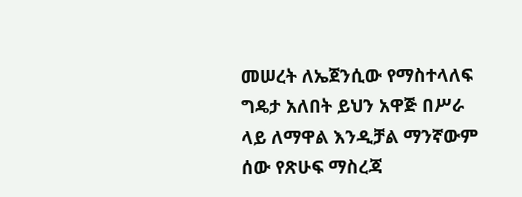መሠረት ለኤጀንሲው የማስተላለፍ ግዴታ አለበት ይህን አዋጅ በሥራ ላይ ለማዋል እንዲቻል ማንኛውም ሰው የጽሁፍ ማስረጃ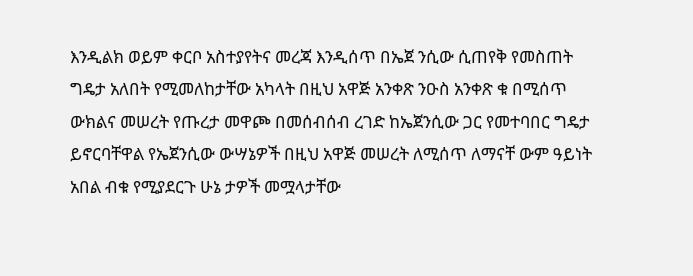እንዲልክ ወይም ቀርቦ አስተያየትና መረጃ እንዲሰጥ በኤጀ ንሲው ሲጠየቅ የመስጠት ግዴታ አለበት የሚመለከታቸው አካላት በዚህ አዋጅ አንቀጽ ንዑስ አንቀጽ ቁ በሚሰጥ ውክልና መሠረት የጡረታ መዋጮ በመሰብሰብ ረገድ ከኤጀንሲው ጋር የመተባበር ግዴታ ይኖርባቸዋል የኤጀንሲው ውሣኔዎች በዚህ አዋጅ መሠረት ለሚሰጥ ለማናቸ ውም ዓይነት አበል ብቁ የሚያደርጉ ሁኔ ታዎች መሟላታቸው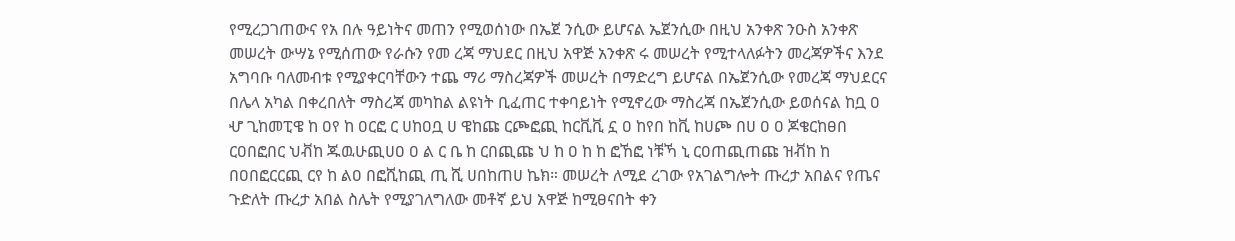የሚረጋገጠውና የአ በሉ ዓይነትና መጠን የሚወሰነው በኤጀ ንሲው ይሆናል ኤጀንሲው በዚህ አንቀጽ ንዑስ አንቀጽ መሠረት ውሣኔ የሚሰጠው የራሱን የመ ረጃ ማህደር በዚህ አዋጅ አንቀጽ ሩ መሠረት የሚተላለፉትን መረጃዎችና እንደ አግባቡ ባለመብቱ የሚያቀርባቸውን ተጨ ማሪ ማስረጃዎች መሠረት በማድረግ ይሆናል በኤጀንሲው የመረጃ ማህደርና በሌላ አካል በቀረበለት ማስረጃ መካከል ልዩነት ቢፈጠር ተቀባይነት የሚኖረው ማስረጃ በኤጀንሲው ይወሰናል ከቧ ዐ ሇ ጊከመፒዌ ከ ዐየ ከ ዐርፎ ር ሀከዐቧ ሀ ዌከጩ ርጮፎጪ ከርቪቪ ኗ ዐ ከየበ ከቪ ከሀጮ በሀ ዐ ዐ ጆቄርከፀበ ርዐበፎበር ህቭከ ጁዉሁጪሀዐ ዐ ል ር ቤ ከ ርበጪጩ ህ ከ ዐ ከ ከ ፎኸፎ ነቹኻ ኒ ርዐጠጪጠጩ ዝቭከ ከ በዐበፎርርጪ ርየ ከ ልዐ በፎሺከጪ ጢ ሺ ሀበከጠሀ ኬክ። መሠረት ለሚደ ረገው የአገልግሎት ጡረታ አበልና የጤና ጉድለት ጡረታ አበል ስሌት የሚያገለግለው መቶኛ ይህ አዋጅ ከሚፀናበት ቀን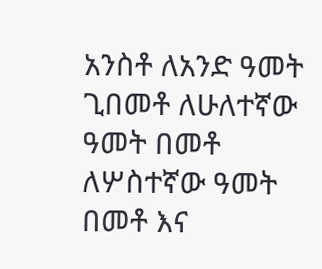አንስቶ ለአንድ ዓመት ጊበመቶ ለሁለተኛው ዓመት በመቶ ለሦስተኛው ዓመት በመቶ እና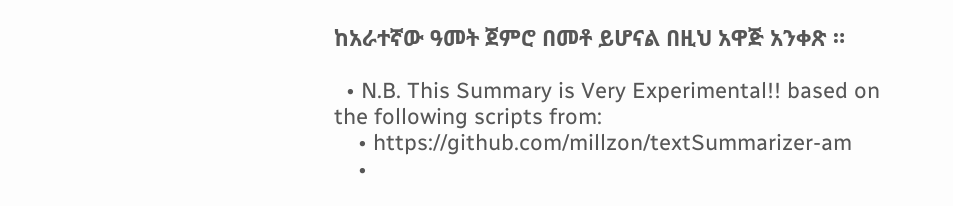ከአራተኛው ዓመት ጀምሮ በመቶ ይሆናል በዚህ አዋጅ አንቀጽ ።

  • N.B. This Summary is Very Experimental!! based on the following scripts from:
    • https://github.com/millzon/textSummarizer-am
    •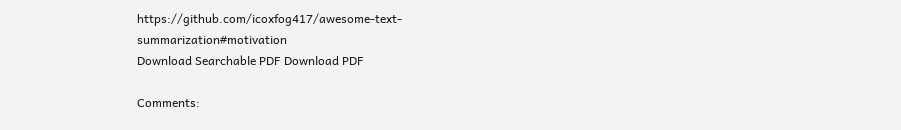https://github.com/icoxfog417/awesome-text-summarization#motivation
Download Searchable PDF Download PDF

Comments: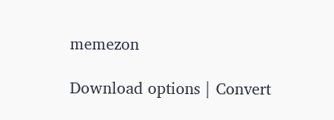memezon

Download options | Convert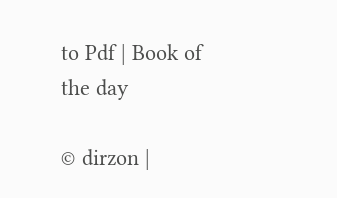to Pdf | Book of the day

© dirzon |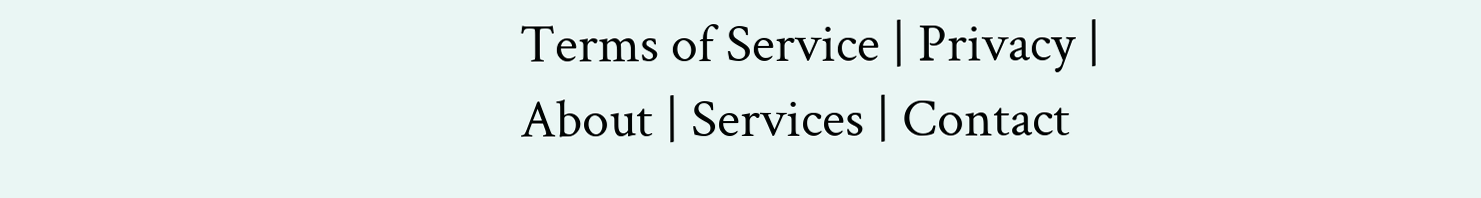Terms of Service | Privacy | About | Services | Contact